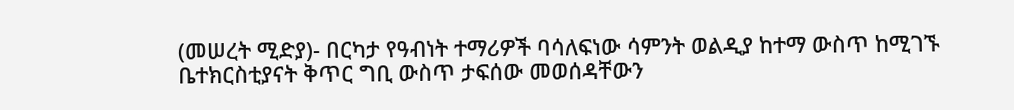(መሠረት ሚድያ)- በርካታ የዓብነት ተማሪዎች ባሳለፍነው ሳምንት ወልዲያ ከተማ ውስጥ ከሚገኙ ቤተክርስቲያናት ቅጥር ግቢ ውስጥ ታፍሰው መወሰዳቸውን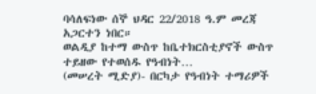ባሳለፍነው ሰኞ ህዳር 22/2018 ዓ.ም መረጃ አጋርተን ነበር።
ወልዲያ ከተማ ውስጥ ከቤተክርስቲያኖች ውስጥ ተይዘው የተወሰዱ የዓብነት…
(መሠረት ሚድያ)- በርካታ የዓብነት ተማሪዎች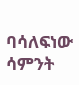ባሳለፍነው ሳምንት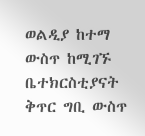ወልዲያ ከተማ ውስጥ ከሚገኙ ቤተክርስቲያናት ቅጥር ግቢ ውስጥ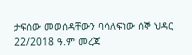ታፍሰው መወሰዳቸውን ባሳለፍነው ሰኞ ህዳር 22/2018 ዓ.ም መረጃ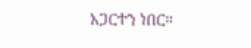አጋርተን ነበር።